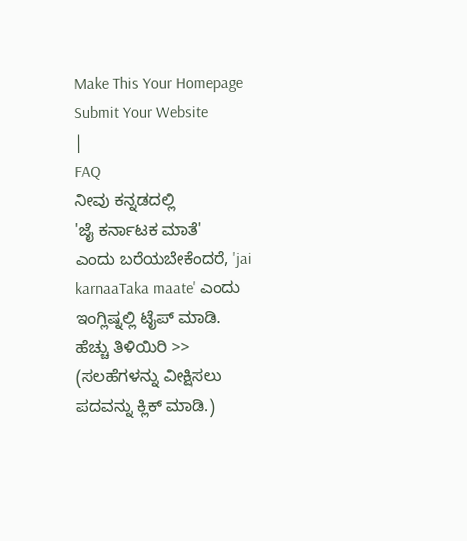Make This Your Homepage
Submit Your Website
|
FAQ
ನೀವು ಕನ್ನಡದಲ್ಲಿ
'ಜೈ ಕರ್ನಾಟಕ ಮಾತೆ'
ಎಂದು ಬರೆಯಬೇಕೆಂದರೆ, 'jai karnaaTaka maate' ಎಂದು ಇಂಗ್ಲಿಷ್ನಲ್ಲಿ ಟೈಪ್ ಮಾಡಿ.
ಹೆಚ್ಚು ತಿಳಿಯಿರಿ >>
(ಸಲಹೆಗಳನ್ನು ವೀಕ್ಷಿಸಲು ಪದವನ್ನು ಕ್ಲಿಕ್ ಮಾಡಿ.)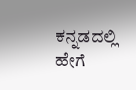ಕನ್ನಡದಲ್ಲಿ ಹೇಗೆ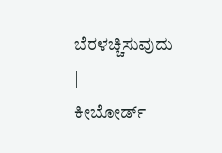ಬೆರಳಚ್ಚಿಸುವುದು
|
ಕೀಬೋರ್ಡ್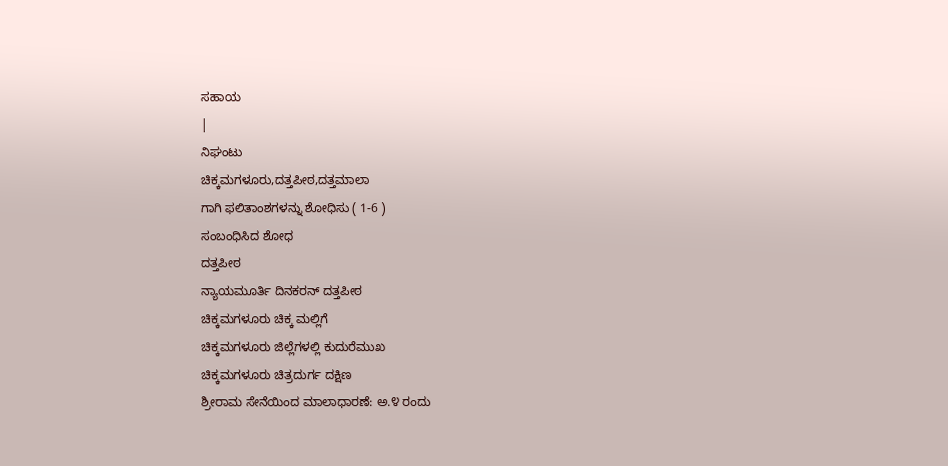ಸಹಾಯ
|
ನಿಘಂಟು
ಚಿಕ್ಕಮಗಳೂರು,ದತ್ತಪೀಠ,ದತ್ತಮಾಲಾ
ಗಾಗಿ ಫಲಿತಾಂಶಗಳನ್ನು ಶೋಧಿಸು ( 1-6 )
ಸಂಬಂಧಿಸಿದ ಶೋಧ
ದತ್ತಪೀಠ
ನ್ಯಾಯಮೂರ್ತಿ ದಿನಕರನ್ ದತ್ತಪೀಠ
ಚಿಕ್ಕಮಗಳೂರು ಚಿಕ್ಕ ಮಲ್ಲಿಗೆ
ಚಿಕ್ಕಮಗಳೂರು ಜಿಲ್ಲೆಗಳಲ್ಲಿ ಕುದುರೆಮುಖ
ಚಿಕ್ಕಮಗಳೂರು ಚಿತ್ರದುರ್ಗ ದಕ್ಷಿಣ
ಶ್ರೀರಾಮ ಸೇನೆಯಿಂದ ಮಾಲಾಧಾರಣೆ: ಅ.೪ ರಂದು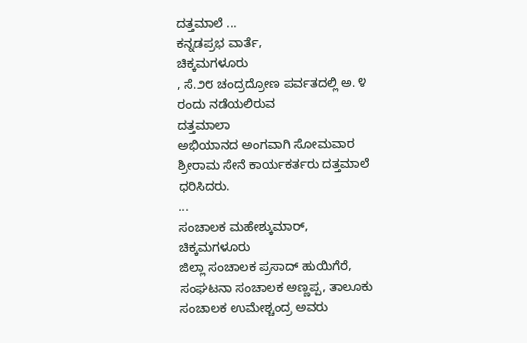ದತ್ತಮಾಲೆ ...
ಕನ್ನಡಪ್ರಭ ವಾರ್ತೆ,
ಚಿಕ್ಕಮಗಳೂರು
, ಸೆ.೨೮ ಚಂದ್ರದ್ರೋಣ ಪರ್ವತದಲ್ಲಿ ಅ. ೪ ರಂದು ನಡೆಯಲಿರುವ
ದತ್ತಮಾಲಾ
ಅಭಿಯಾನದ ಅಂಗವಾಗಿ ಸೋಮವಾರ ಶ್ರೀರಾಮ ಸೇನೆ ಕಾರ್ಯಕರ್ತರು ದತ್ತಮಾಲೆ ಧರಿಸಿದರು.
...
ಸಂಚಾಲಕ ಮಹೇಶ್ಕುಮಾರ್,
ಚಿಕ್ಕಮಗಳೂರು
ಜಿಲ್ಲಾ ಸಂಚಾಲಕ ಪ್ರಸಾದ್ ಹುಯಿಗೆರೆ, ಸಂಘಟನಾ ಸಂಚಾಲಕ ಅಣ್ಣಪ್ಪ, ತಾಲೂಕು ಸಂಚಾಲಕ ಉಮೇಶ್ಚಂದ್ರ ಅವರು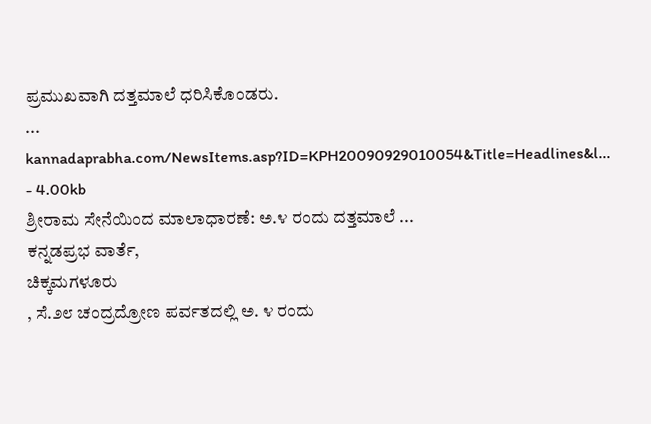ಪ್ರಮುಖವಾಗಿ ದತ್ತಮಾಲೆ ಧರಿಸಿಕೊಂಡರು.
...
kannadaprabha.com/NewsItems.asp?ID=KPH20090929010054&Title=Headlines&l... - 4.00kb
ಶ್ರೀರಾಮ ಸೇನೆಯಿಂದ ಮಾಲಾಧಾರಣೆ: ಅ.೪ ರಂದು ದತ್ತಮಾಲೆ ...
ಕನ್ನಡಪ್ರಭ ವಾರ್ತೆ,
ಚಿಕ್ಕಮಗಳೂರು
, ಸೆ.೨೮ ಚಂದ್ರದ್ರೋಣ ಪರ್ವತದಲ್ಲಿ ಅ. ೪ ರಂದು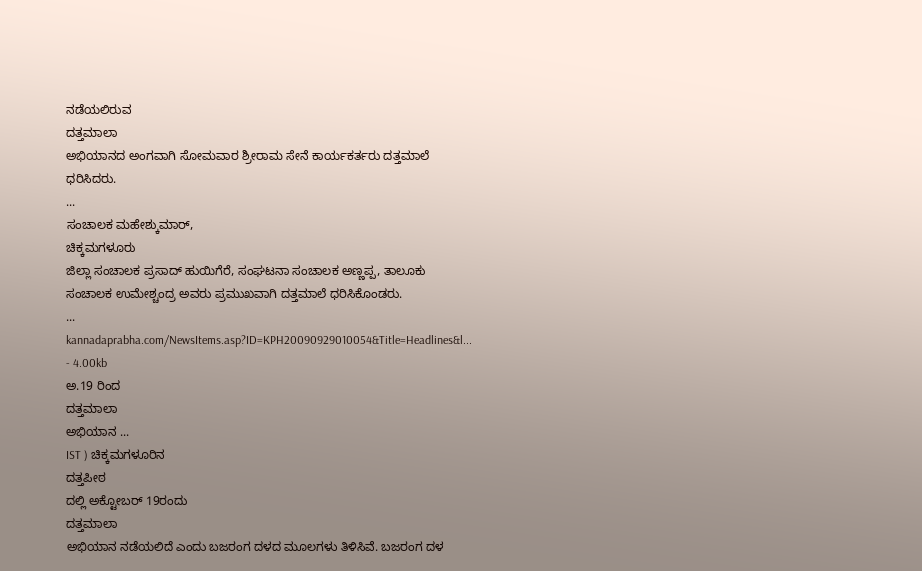ನಡೆಯಲಿರುವ
ದತ್ತಮಾಲಾ
ಅಭಿಯಾನದ ಅಂಗವಾಗಿ ಸೋಮವಾರ ಶ್ರೀರಾಮ ಸೇನೆ ಕಾರ್ಯಕರ್ತರು ದತ್ತಮಾಲೆ ಧರಿಸಿದರು.
...
ಸಂಚಾಲಕ ಮಹೇಶ್ಕುಮಾರ್,
ಚಿಕ್ಕಮಗಳೂರು
ಜಿಲ್ಲಾ ಸಂಚಾಲಕ ಪ್ರಸಾದ್ ಹುಯಿಗೆರೆ, ಸಂಘಟನಾ ಸಂಚಾಲಕ ಅಣ್ಣಪ್ಪ, ತಾಲೂಕು ಸಂಚಾಲಕ ಉಮೇಶ್ಚಂದ್ರ ಅವರು ಪ್ರಮುಖವಾಗಿ ದತ್ತಮಾಲೆ ಧರಿಸಿಕೊಂಡರು.
...
kannadaprabha.com/NewsItems.asp?ID=KPH20090929010054&Title=Headlines&l... - 4.00kb
ಅ.19 ರಿಂದ
ದತ್ತಮಾಲಾ
ಅಭಿಯಾನ ...
IST ) ಚಿಕ್ಕಮಗಳೂರಿನ
ದತ್ತಪೀಠ
ದಲ್ಲಿ ಅಕ್ಟೋಬರ್ 19ರಂದು
ದತ್ತಮಾಲಾ
ಅಭಿಯಾನ ನಡೆಯಲಿದೆ ಎಂದು ಬಜರಂಗ ದಳದ ಮೂಲಗಳು ತಿಳಿಸಿವೆ. ಬಜರಂಗ ದಳ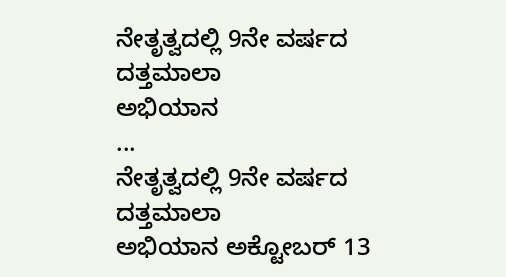ನೇತೃತ್ವದಲ್ಲಿ 9ನೇ ವರ್ಷದ
ದತ್ತಮಾಲಾ
ಅಭಿಯಾನ
...
ನೇತೃತ್ವದಲ್ಲಿ 9ನೇ ವರ್ಷದ
ದತ್ತಮಾಲಾ
ಅಭಿಯಾನ ಅಕ್ಟೋಬರ್ 13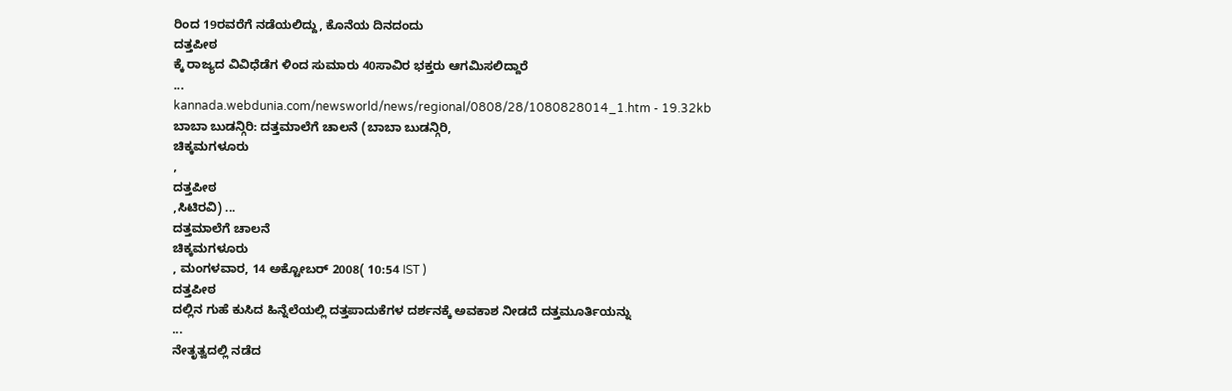ರಿಂದ 19ರವರೆಗೆ ನಡೆಯಲಿದ್ದು, ಕೊನೆಯ ದಿನದಂದು
ದತ್ತಪೀಠ
ಕ್ಕೆ ರಾಜ್ಯದ ವಿವಿಧೆಡೆಗ ಳಿಂದ ಸುಮಾರು 40ಸಾವಿರ ಭಕ್ತರು ಆಗಮಿಸಲಿದ್ದಾರೆ
...
kannada.webdunia.com/newsworld/news/regional/0808/28/1080828014_1.htm - 19.32kb
ಬಾಬಾ ಬುಡನ್ಗಿರಿ: ದತ್ತಮಾಲೆಗೆ ಚಾಲನೆ (ಬಾಬಾ ಬುಡನ್ಗಿರಿ,
ಚಿಕ್ಕಮಗಳೂರು
,
ದತ್ತಪೀಠ
,ಸಿಟಿರವಿ) ...
ದತ್ತಮಾಲೆಗೆ ಚಾಲನೆ
ಚಿಕ್ಕಮಗಳೂರು
, ಮಂಗಳವಾರ, 14 ಅಕ್ಟೋಬರ್ 2008( 10:54 IST )
ದತ್ತಪೀಠ
ದಲ್ಲಿನ ಗುಹೆ ಕುಸಿದ ಹಿನ್ನೆಲೆಯಲ್ಲಿ ದತ್ತಪಾದುಕೆಗಳ ದರ್ಶನಕ್ಕೆ ಅವಕಾಶ ನೀಡದೆ ದತ್ತಮೂರ್ತಿಯನ್ನು
...
ನೇತೃತ್ವದಲ್ಲಿ ನಡೆದ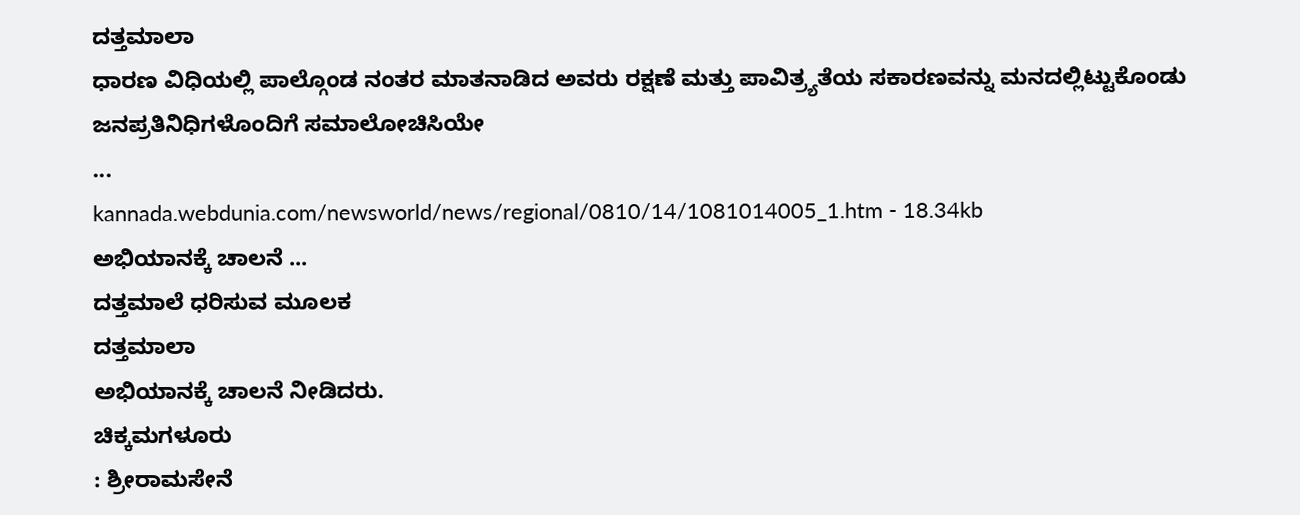ದತ್ತಮಾಲಾ
ಧಾರಣ ವಿಧಿಯಲ್ಲಿ ಪಾಲ್ಗೊಂಡ ನಂತರ ಮಾತನಾಡಿದ ಅವರು ರಕ್ಷಣೆ ಮತ್ತು ಪಾವಿತ್ರ್ಯತೆಯ ಸಕಾರಣವನ್ನು ಮನದಲ್ಲಿಟ್ಟುಕೊಂಡು ಜನಪ್ರತಿನಿಧಿಗಳೊಂದಿಗೆ ಸಮಾಲೋಚಿಸಿಯೇ
...
kannada.webdunia.com/newsworld/news/regional/0810/14/1081014005_1.htm - 18.34kb
ಅಭಿಯಾನಕ್ಕೆ ಚಾಲನೆ ...
ದತ್ತಮಾಲೆ ಧರಿಸುವ ಮೂಲಕ
ದತ್ತಮಾಲಾ
ಅಭಿಯಾನಕ್ಕೆ ಚಾಲನೆ ನೀಡಿದರು.
ಚಿಕ್ಕಮಗಳೂರು
: ಶ್ರೀರಾಮಸೇನೆ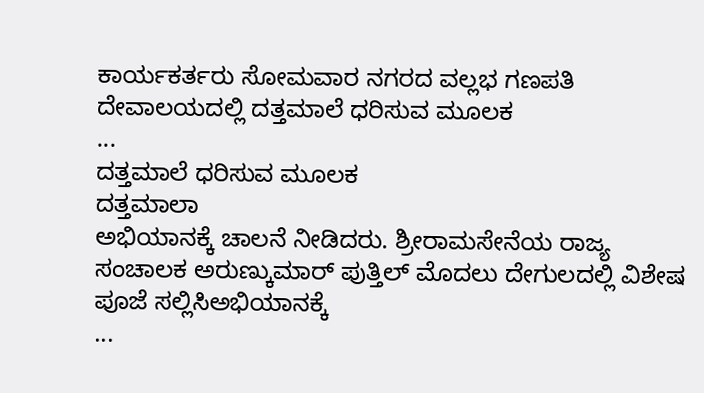ಕಾರ್ಯಕರ್ತರು ಸೋಮವಾರ ನಗರದ ವಲ್ಲಭ ಗಣಪತಿ ದೇವಾಲಯದಲ್ಲಿ ದತ್ತಮಾಲೆ ಧರಿಸುವ ಮೂಲಕ
...
ದತ್ತಮಾಲೆ ಧರಿಸುವ ಮೂಲಕ
ದತ್ತಮಾಲಾ
ಅಭಿಯಾನಕ್ಕೆ ಚಾಲನೆ ನೀಡಿದರು. ಶ್ರೀರಾಮಸೇನೆಯ ರಾಜ್ಯ ಸಂಚಾಲಕ ಅರುಣ್ಕುಮಾರ್ ಪುತ್ತಿಲ್ ಮೊದಲು ದೇಗುಲದಲ್ಲಿ ವಿಶೇಷ ಪೂಜೆ ಸಲ್ಲಿಸಿಅಭಿಯಾನಕ್ಕೆ
...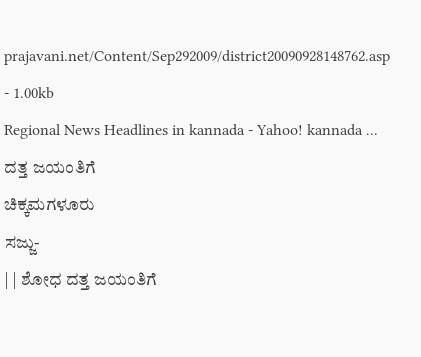prajavani.net/Content/Sep292009/district20090928148762.asp - 1.00kb
Regional News Headlines in kannada - Yahoo! kannada ...
ದತ್ತ ಜಯಂತಿಗೆ
ಚಿಕ್ಕಮಗಳೂರು
ಸಜ್ಜು-
| | ಶೋಧ ದತ್ತ ಜಯಂತಿಗೆ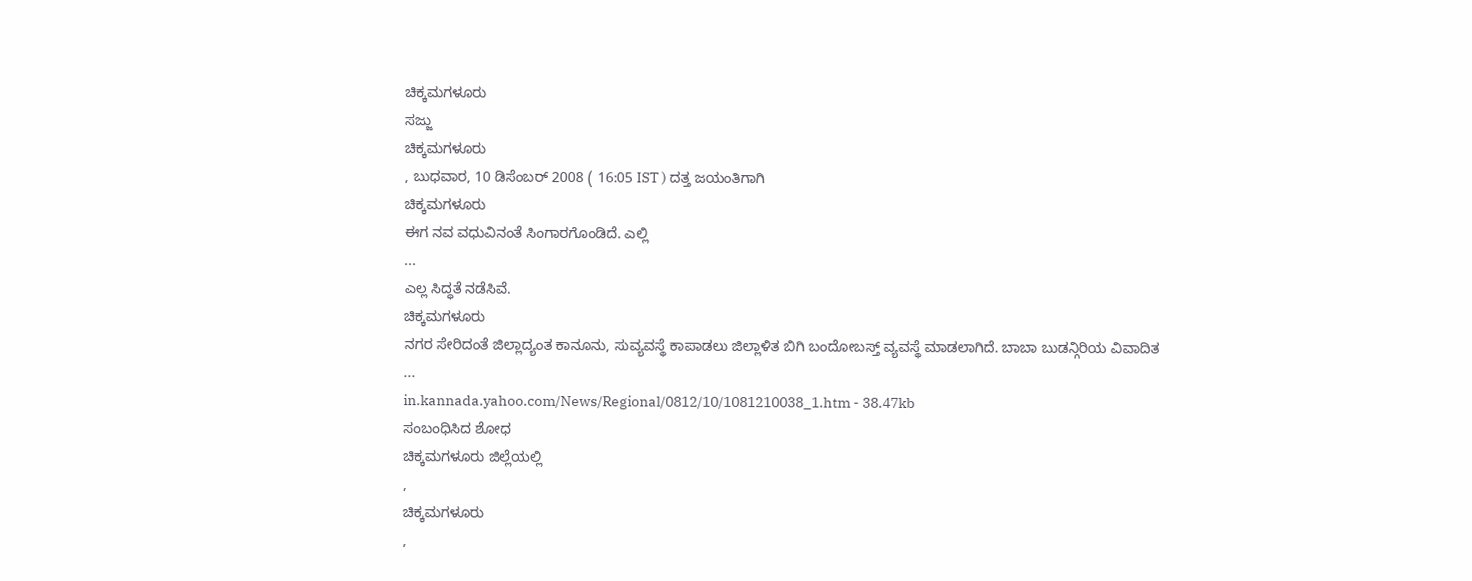ಚಿಕ್ಕಮಗಳೂರು
ಸಜ್ಜು
ಚಿಕ್ಕಮಗಳೂರು
, ಬುಧವಾರ, 10 ಡಿಸೆಂಬರ್ 2008 ( 16:05 IST ) ದತ್ತ ಜಯಂತಿಗಾಗಿ
ಚಿಕ್ಕಮಗಳೂರು
ಈಗ ನವ ವಧುವಿನಂತೆ ಸಿಂಗಾರಗೊಂಡಿದೆ. ಎಲ್ಲಿ
...
ಎಲ್ಲ ಸಿದ್ಧತೆ ನಡೆಸಿವೆ.
ಚಿಕ್ಕಮಗಳೂರು
ನಗರ ಸೇರಿದಂತೆ ಜಿಲ್ಲಾದ್ಯಂತ ಕಾನೂನು, ಸುವ್ಯವಸ್ಥೆ ಕಾಪಾಡಲು ಜಿಲ್ಲಾಳಿತ ಬಿಗಿ ಬಂದೋಬಸ್ತ್ ವ್ಯವಸ್ಥೆ ಮಾಡಲಾಗಿದೆ. ಬಾಬಾ ಬುಡನ್ಗಿರಿಯ ವಿವಾದಿತ
...
in.kannada.yahoo.com/News/Regional/0812/10/1081210038_1.htm - 38.47kb
ಸಂಬಂಧಿಸಿದ ಶೋಧ
ಚಿಕ್ಕಮಗಳೂರು ಜಿಲ್ಲೆಯಲ್ಲಿ
,
ಚಿಕ್ಕಮಗಳೂರು
,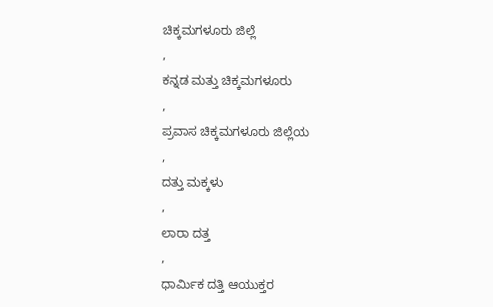ಚಿಕ್ಕಮಗಳೂರು ಜಿಲ್ಲೆ
,
ಕನ್ನಡ ಮತ್ತು ಚಿಕ್ಕಮಗಳೂರು
,
ಪ್ರವಾಸ ಚಿಕ್ಕಮಗಳೂರು ಜಿಲ್ಲೆಯ
,
ದತ್ತು ಮಕ್ಕಳು
,
ಲಾರಾ ದತ್ತ
,
ಧಾರ್ಮಿಕ ದತ್ತಿ ಆಯುಕ್ತರ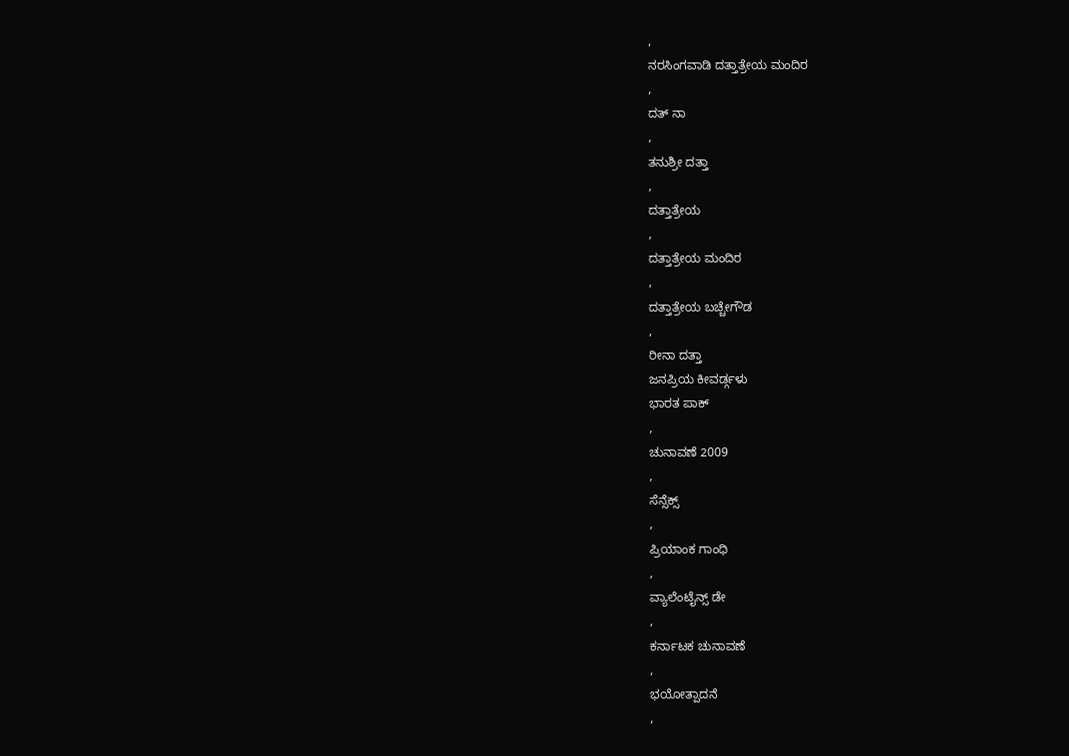,
ನರಸಿಂಗವಾಡಿ ದತ್ತಾತ್ರೇಯ ಮಂದಿರ
,
ದತ್ ನಾ
,
ತನುಶ್ರೀ ದತ್ತಾ
,
ದತ್ತಾತ್ರೇಯ
,
ದತ್ತಾತ್ರೇಯ ಮಂದಿರ
,
ದತ್ತಾತ್ರೇಯ ಬಚ್ಚೇಗೌಡ
,
ರೀನಾ ದತ್ತಾ
ಜನಪ್ರಿಯ ಕೀವರ್ಡ್ಗಳು
ಭಾರತ ಪಾಕ್
,
ಚುನಾವಣೆ 2009
,
ಸೆನ್ಸೆಕ್ಸ್
,
ಪ್ರಿಯಾಂಕ ಗಾಂಧಿ
,
ವ್ಯಾಲೆಂಟೈನ್ಸ್ ಡೇ
,
ಕರ್ನಾಟಕ ಚುನಾವಣೆ
,
ಭಯೋತ್ಪಾದನೆ
,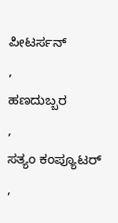ಪೀಟರ್ಸನ್
,
ಹಣದುಬ್ಬರ
,
ಸತ್ಯಂ ಕಂಪ್ಯೂಟರ್
,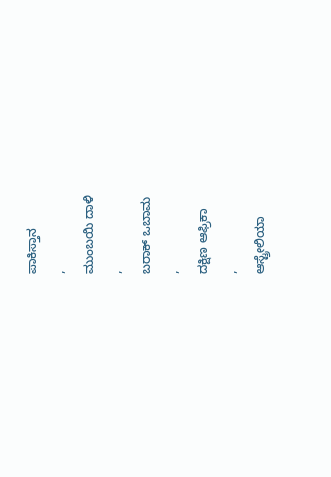ಪಾಕಿಸ್ತಾನ
,
ಮುಂಬಯಿ ದಾಳಿ
,
ಬರಾಕ್ ಒಬಾಮ
,
ದಕ್ಷಿಣ ಆಫ್ರಿಕಾ
,
ಆಸ್ಟ್ರೇಲಿಯಾ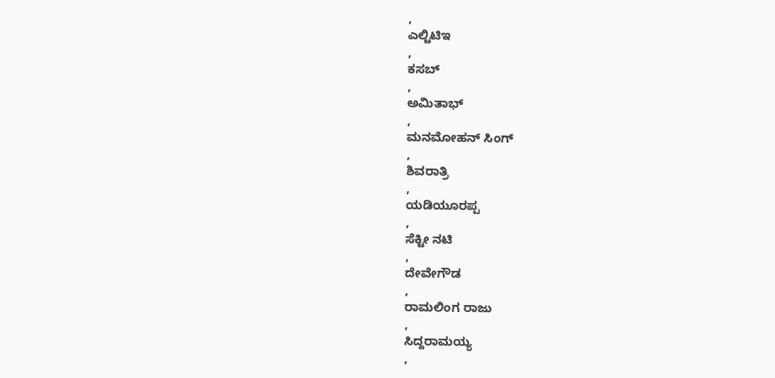,
ಎಲ್ಟಿಟಿಇ
,
ಕಸಬ್
,
ಅಮಿತಾಭ್
,
ಮನಮೋಹನ್ ಸಿಂಗ್
,
ಶಿವರಾತ್ರಿ
,
ಯಡಿಯೂರಪ್ಪ
,
ಸೆಕ್ಟೀ ನಟಿ
,
ದೇವೇಗೌಡ
,
ರಾಮಲಿಂಗ ರಾಜು
,
ಸಿದ್ದರಾಮಯ್ಯ
,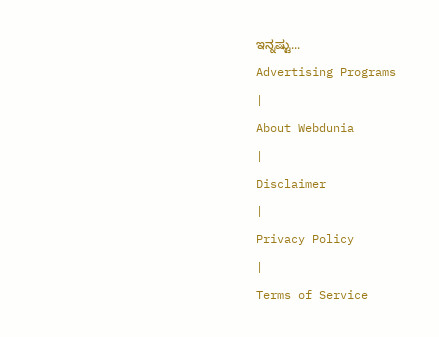ಇನ್ನಷ್ಟು...
Advertising Programs
|
About Webdunia
|
Disclaimer
|
Privacy Policy
|
Terms of Service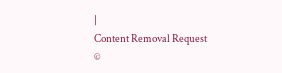|
Content Removal Request
©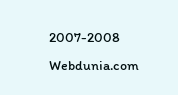2007-2008 Webdunia.com